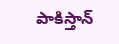పాకిస్తాన్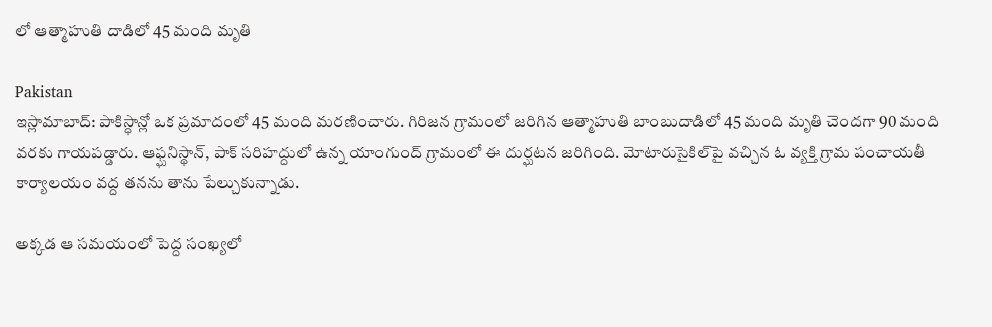లో ఆత్మాహుతి దాడిలో 45 మంది మృతి

Pakistan
ఇస్లామాబాద్‌: పాకిస్ధాన్లో ఒక ప్రమాదంలో 45 మంది మరణించారు. గిరిజన గ్రామంలో జరిగిన ఆత్మాహుతి బాంబుదాడిలో 45 మంది మృతి చెందగా 90 మంది వరకు గాయపడ్డారు. ఆఫ్ఘనిస్థాన్‌, పాక్‌ సరిహద్దులో ఉన్న యాంగుంద్‌ గ్రామంలో ఈ దుర్ఘటన జరిగింది. మోటారుసైకిల్‌పై వచ్చిన ఓ వ్యక్తి గ్రామ పంచాయతీ కార్యాలయం వద్ద తనను తాను పేల్చుకున్నాడు.

అక్కడ ఆ సమయంలో పెద్ద సంఖ్యలో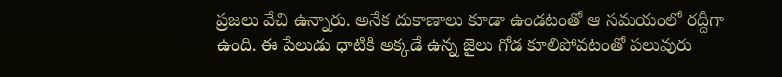ప్రజలు వేచి ఉన్నారు. అనేక దుకాణాలు కూడా ఉండటంతో ఆ సమయంలో రద్దీగా ఉంది. ఈ పేలుడు ధాటికి అక్కడే ఉన్న జైలు గోడ కూలిపోవటంతో పలువురు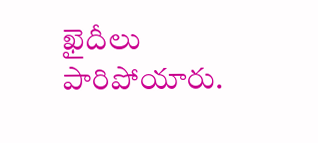ఖైదీలు పారిపోయారు.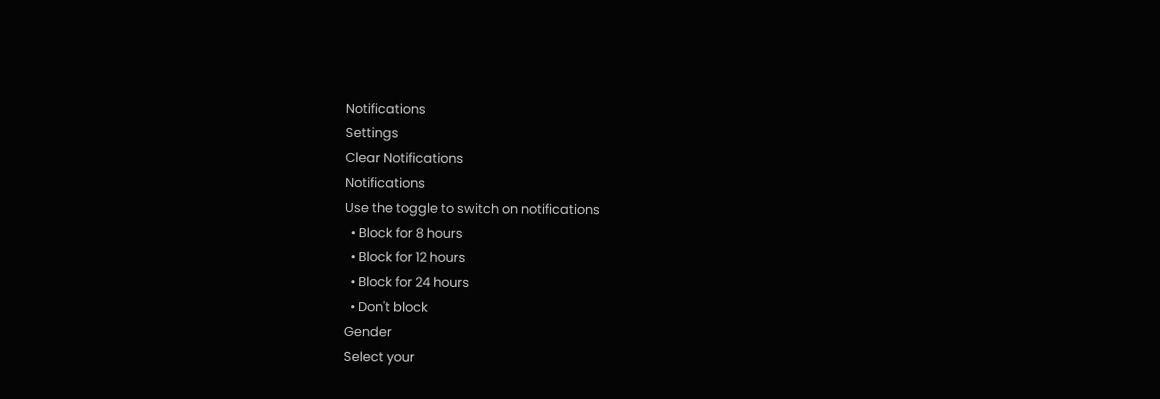Notifications
Settings
Clear Notifications
Notifications
Use the toggle to switch on notifications
  • Block for 8 hours
  • Block for 12 hours
  • Block for 24 hours
  • Don't block
Gender
Select your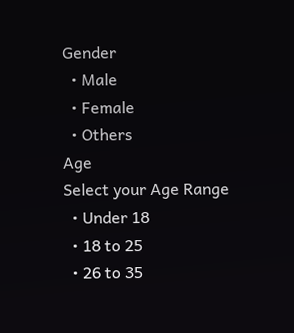Gender
  • Male
  • Female
  • Others
Age
Select your Age Range
  • Under 18
  • 18 to 25
  • 26 to 35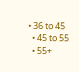• 36 to 45
  • 45 to 55
  • 55+